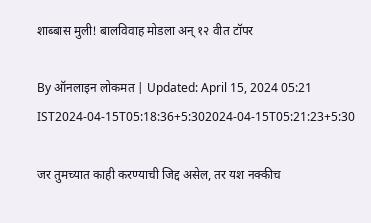शाब्बास मुली! बालविवाह मोडला अन् १२ वीत टॉपर

By ऑनलाइन लोकमत | Updated: April 15, 2024 05:21 IST2024-04-15T05:18:36+5:302024-04-15T05:21:23+5:30

जर तुमच्यात काही करण्याची जिद्द असेल, तर यश नक्कीच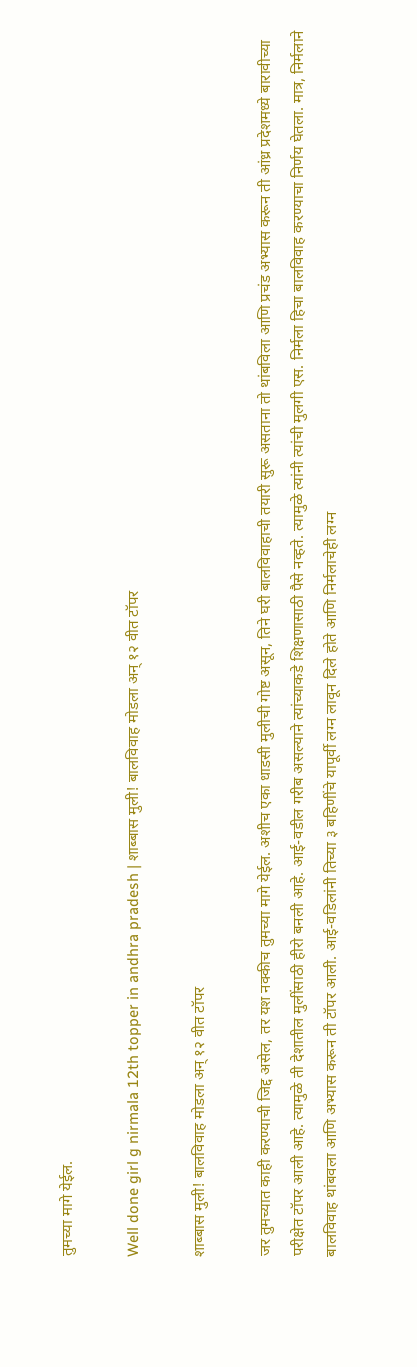तुमच्या मागे येईल.

Well done girl g nirmala 12th topper in andhra pradesh | शाब्बास मुली! बालविवाह मोडला अन् १२ वीत टॉपर

शाब्बास मुली! बालविवाह मोडला अन् १२ वीत टॉपर

जर तुमच्यात काही करण्याची जिद्द असेल, तर यश नक्कीच तुमच्या मागे येईल. अशीच एका धाडसी मुलीची गोष्ट असून, तिने घरी बालविवाहाची तयारी सुरू असताना तो थांबविला आणि प्रचंड अभ्यास करून ती आंध्र प्रदेशमध्ये बारावीच्या परीक्षेत टॉपर आली आहे. त्यामुळे ती देशातील मुलींसाठी हीरो बनली आहे. आई-वडील गरीब असल्याने त्यांच्याकडे शिक्षणासाठी पैसे नव्हते. त्यामुळे त्यांनी त्यांची मुलगी एस. निर्मला हिचा बालविवाह करण्याचा निर्णय घेतला. मात्र, निर्मलाने बालविवाह थांबवला आणि अभ्यास करून ती टॉपर आली. आई-वडिलांनी तिच्या ३ बहिणींचे यापूर्वी लग्न लावून दिले होते आणि निर्मलाचेही लग्न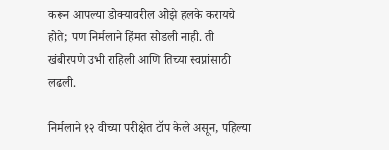करून आपल्या डोक्यावरील ओझे हलके करायचे होते; पण निर्मलाने हिंमत सोडली नाही. ती खंबीरपणे उभी राहिली आणि तिच्या स्वप्नांसाठी लढली.

निर्मलाने १२ वीच्या परीक्षेत टॉप केले असून, पहिल्या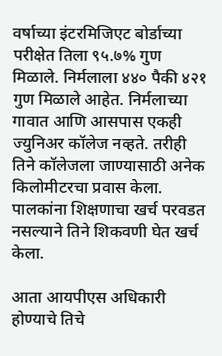वर्षाच्या इंटरमिजिएट बोर्डाच्या परीक्षेत तिला ९५.७% गुण मिळाले. निर्मलाला ४४० पैकी ४२१ गुण मिळाले आहेत. निर्मलाच्या गावात आणि आसपास एकही ज्युनिअर कॉलेज नव्हते. तरीही तिने कॉलेजला जाण्यासाठी अनेक किलोमीटरचा प्रवास केला. पालकांना शिक्षणाचा खर्च परवडत नसल्याने तिने शिकवणी घेत खर्च केला.

आता आयपीएस अधिकारी होण्याचे तिचे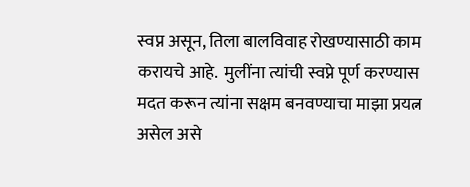स्वप्न असून, तिला बालविवाह रोखण्यासाठी काम करायचे आहे.  मुलींना त्यांची स्वप्ने पूर्ण करण्यास मदत करून त्यांना सक्षम बनवण्याचा माझा प्रयत्न असेल असे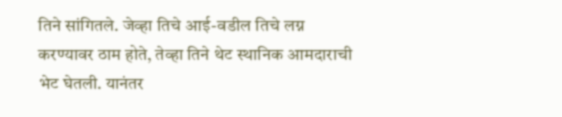तिने सांगितले. जेव्हा तिचे आई-वडील तिचे लग्न करण्यावर ठाम होते, तेव्हा तिने थेट स्थानिक आमदाराची भेट घेतली. यानंतर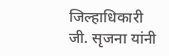जिल्हाधिकारी जी. सृजना यांनी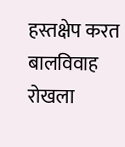हस्तक्षेप करत बालविवाह रोखला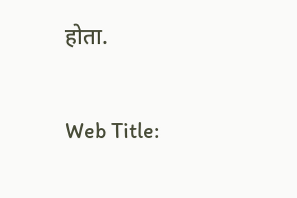होता.

Web Title: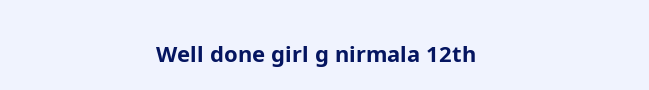Well done girl g nirmala 12th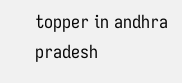topper in andhra pradesh